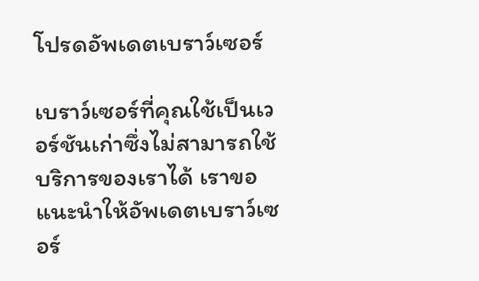โปรดอัพเดตเบราว์เซอร์

เบราว์เซอร์ที่คุณใช้เป็นเวอร์ชันเก่าซึ่งไม่สามารถใช้บริการของเราได้ เราขอแนะนำให้อัพเดตเบราว์เซอร์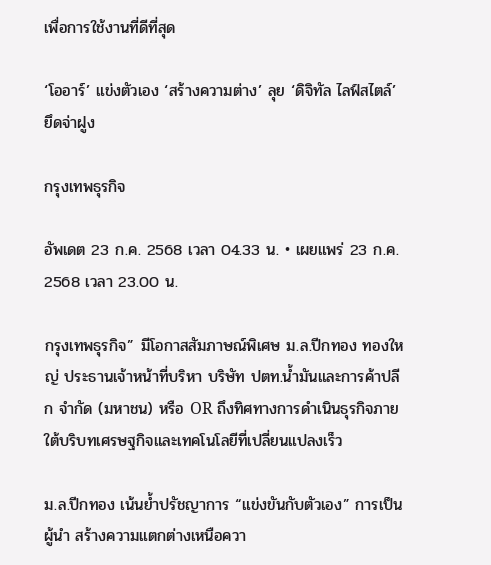เพื่อการใช้งานที่ดีที่สุด

‘โออาร์’ แข่งตัวเอง ‘สร้างความต่าง’ ลุย ‘ดิจิทัล ไลฟ์สไตล์’ ยึดจ่าฝูง

กรุงเทพธุรกิจ

อัพเดต 23 ก.ค. 2568 เวลา 04.33 น. • เผยแพร่ 23 ก.ค. 2568 เวลา 23.00 น.

กรุงเทพธุรกิจ” มีโอกาสสัมภาษณ์พิเศษ ม.ล.ปีกทอง ทองใหญ่ ประธานเจ้าหน้าที่บริหา บริษัท ปตท.น้ำมันและการค้าปลีก จำกัด (มหาชน) หรือ OR ถึงทิศทางการดำเนินธุรกิจภายใต้บริบทเศรษฐกิจและเทคโนโลยีที่เปลี่ยนแปลงเร็ว

ม.ล.ปีกทอง เน้นย้ำปรัชญาการ “แข่งขันกับตัวเอง” การเป็นผู้นำ สร้างความแตกต่างเหนือควา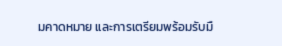มคาดหมาย และการเตรียมพร้อมรับมื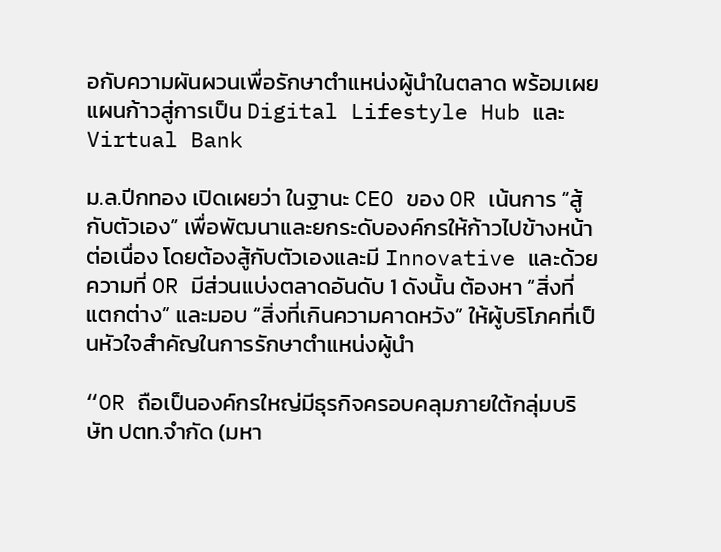อกับความผันผวนเพื่อรักษาตำแหน่งผู้นำในตลาด พร้อมเผยแผนก้าวสู่การเป็น Digital Lifestyle Hub และ Virtual Bank

ม.ล.ปีกทอง เปิดเผยว่า ในฐานะ CEO ของ OR เน้นการ “สู้กับตัวเอง” เพื่อพัฒนาและยกระดับองค์กรให้ก้าวไปข้างหน้าต่อเนื่อง โดยต้องสู้กับตัวเองและมี Innovative และด้วยความที่ OR มีส่วนแบ่งตลาดอันดับ 1 ดังนั้น ต้องหา “สิ่งที่แตกต่าง” และมอบ “สิ่งที่เกินความคาดหวัง” ให้ผู้บริโภคที่เป็นหัวใจสำคัญในการรักษาตำแหน่งผู้นำ

“OR ถือเป็นองค์กรใหญ่มีธุรกิจครอบคลุมภายใต้กลุ่มบริษัท ปตท.จำกัด (มหา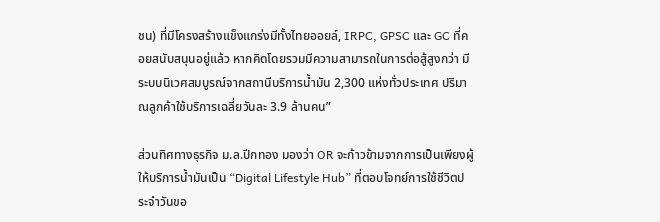ชน) ที่มีโครงสร้างแข็งแกร่งมีทั้งไทยออยล์, IRPC, GPSC และ GC ที่คอยสนับสนุนอยู่แล้ว หากคิดโดยรวมมีความสามารถในการต่อสู้สูงกว่า มีระบบนิเวศสมบูรณ์จากสถานีบริการน้ำมัน 2,300 แห่งทั่วประเทศ ปริมาณลูกค้าใช้บริการเฉลี่ยวันละ 3.9 ล้านคน”

ส่วนทิศทางธุรกิจ ม.ล.ปีกทอง มองว่า OR จะก้าวข้ามจากการเป็นเพียงผู้ให้บริการน้ำมันเป็น “Digital Lifestyle Hub” ที่ตอบโจทย์การใช้ชีวิตประจำวันขอ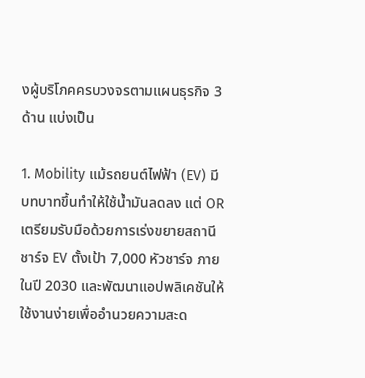งผู้บริโภคครบวงจรตามแผนธุรกิจ 3 ด้าน แบ่งเป็น

1. Mobility แม้รถยนต์ไฟฟ้า (EV) มีบทบาทขึ้นทำให้ใช้น้ำมันลดลง แต่ OR เตรียมรับมือด้วยการเร่งขยายสถานีชาร์จ EV ตั้งเป้า 7,000 หัวชาร์จ ภายในปี 2030 และพัฒนาแอปพลิเคชันให้ใช้งานง่ายเพื่ออำนวยความสะด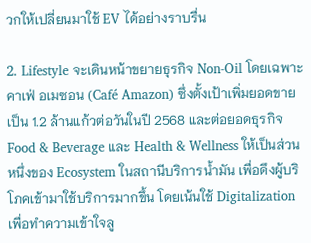วกให้เปลี่ยนมาใช้ EV ได้อย่างราบรื่น

2. Lifestyle จะเดินหน้าขยายธุรกิจ Non-Oil โดยเฉพาะคาเฟ่ อเมซอน (Café Amazon) ซึ่งตั้งเป้าเพิ่มยอดขายเป็น 1.2 ล้านแก้วต่อวันในปี 2568 และต่อยอดธุรกิจ Food & Beverage และ Health & Wellness ให้เป็นส่วนหนึ่งของ Ecosystem ในสถานีบริการน้ำมัน เพื่อดึงผู้บริโภคเข้ามาใช้บริการมากขึ้น โดยเน้นใช้ Digitalization เพื่อทำความเข้าใจลู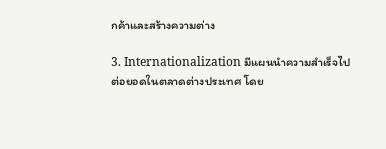กค้าและสร้างความต่าง

3. Internationalization มีแผนนำความสำเร็จไปต่อยอดในตลาดต่างประเทศ โดย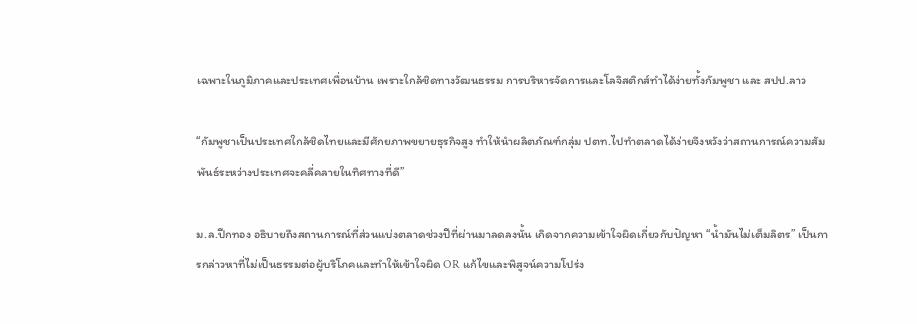เฉพาะในภูมิภาคและประเทศเพื่อนบ้าน เพราะใกล้ชิดทางวัฒนธรรม การบริหารจัดการและโลจิสติกส์ทำได้ง่ายทั้งกัมพูชา และ สปป.ลาว

“กัมพูชาเป็นประเทศใกล้ชิดไทยและมีศักยภาพขยายธุรกิจสูง ทำให้นำผลิตภัณฑ์กลุ่ม ปตท.ไปทำตลาดได้ง่ายจึงหวังว่าสถานการณ์ความสัมพันธ์ระหว่างประเทศจะคลี่คลายในทิศทางที่ดี”

ม.ล.ปีกทอง อธิบายถึงสถานการณ์ที่ส่วนแบ่งตลาดช่วงปีที่ผ่านมาลดลงนั้น เกิดจากความเข้าใจผิดเกี่ยวกับปัญหา “น้ำมันไม่เต็มลิตร” เป็นการกล่าวหาที่ไม่เป็นธรรมต่อผู้บริโภคและทำให้เข้าใจผิด OR แก้ไขและพิสูจน์ความโปร่ง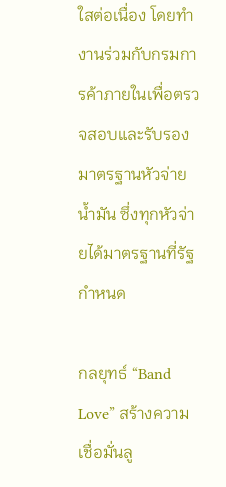ใสต่อเนื่อง โดยทำงานร่วมกับกรมการค้าภายในเพื่อตรวจสอบและรับรองมาตรฐานหัวจ่ายน้ำมัน ซึ่งทุกหัวจ่ายได้มาตรฐานที่รัฐกำหนด

กลยุทธ์ “Band Love” สร้างความเชื่อมั่นลู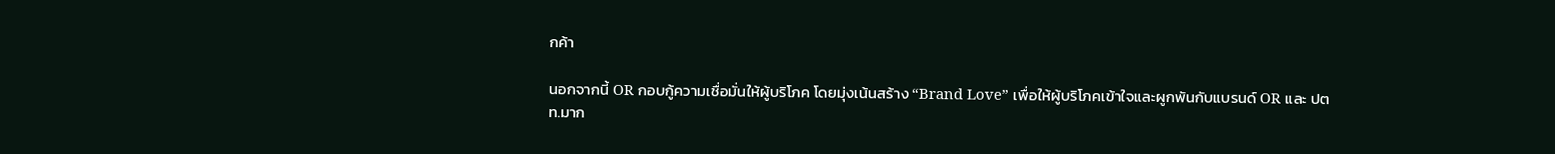กค้า

นอกจากนี้ OR กอบกู้ความเชื่อมั่นให้ผู้บริโภค โดยมุ่งเน้นสร้าง “Brand Love” เพื่อให้ผู้บริโภคเข้าใจและผูกพันกับแบรนด์ OR และ ปตท.มาก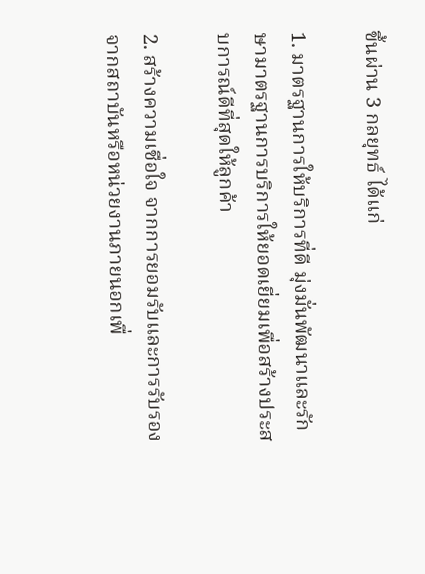ขึ้นผ่าน 3 กลยุทธ์ ได้แก่

1. มาตรฐานการให้บริการที่ดี มุ่งมั่นพัฒนาและรักษามาตรฐานการบริการให้ยอดเยี่ยมเพื่อสร้างประสบการณ์ดีที่สุดให้ลูกค้า

2. สร้างความเชื่อใจ จากการยอมรับและการรับรองจากสถาบันหรือหน่วยงานภายนอกเพื่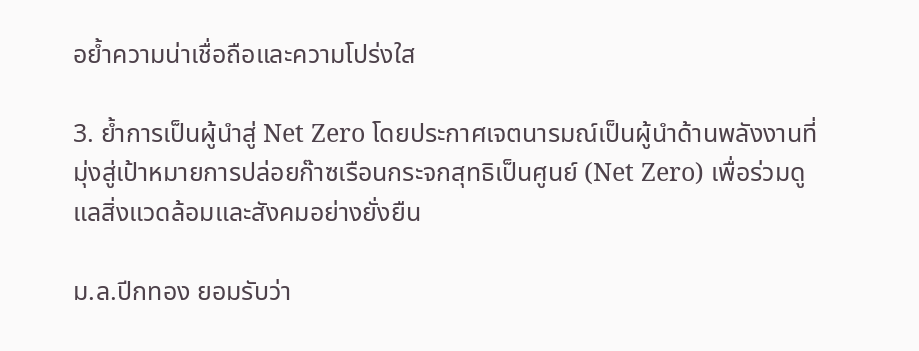อย้ำความน่าเชื่อถือและความโปร่งใส

3. ย้ำการเป็นผู้นำสู่ Net Zero โดยประกาศเจตนารมณ์เป็นผู้นำด้านพลังงานที่มุ่งสู่เป้าหมายการปล่อยก๊าซเรือนกระจกสุทธิเป็นศูนย์ (Net Zero) เพื่อร่วมดูแลสิ่งแวดล้อมและสังคมอย่างยั่งยืน

ม.ล.ปีกทอง ยอมรับว่า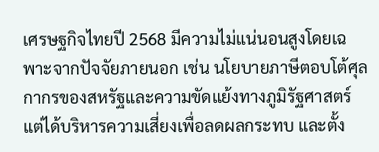เศรษฐกิจไทยปี 2568 มีความไม่แน่นอนสูงโดยเฉพาะจากปัจจัยภายนอก เช่น นโยบายภาษีตอบโต้ศุลกากรของสหรัฐและความขัดแย้งทางภูมิรัฐศาสตร์ แต่ได้บริหารความเสี่ยงเพื่อลดผลกระทบ และตั้ง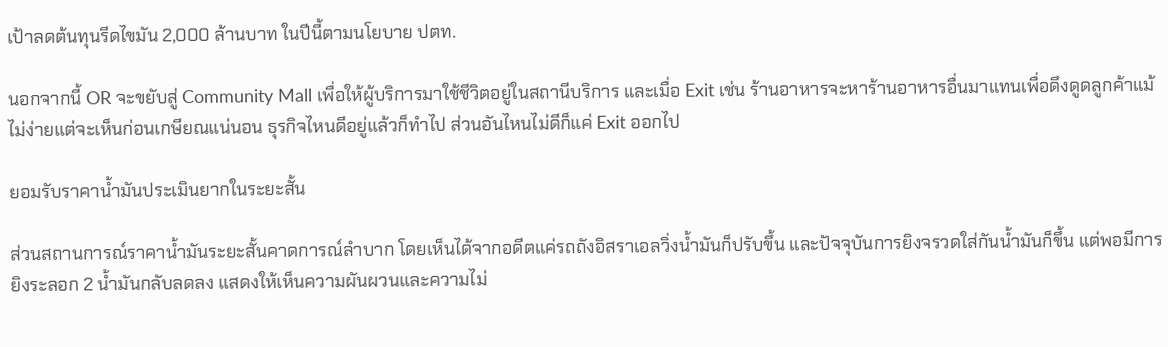เป้าลดต้นทุนรีดไขมัน 2,000 ล้านบาท ในปีนี้ตามนโยบาย ปตท.

นอกจากนี้ OR จะขยับสู่ Community Mall เพื่อให้ผู้บริการมาใช้ชีวิตอยู่ในสถานีบริการ และเมื่อ Exit เช่น ร้านอาหารจะหาร้านอาหารอื่นมาแทนเพื่อดึงดูดลูกค้าแม้ไม่ง่ายแต่จะเห็นก่อนเกษียณแน่นอน ธุรกิจไหนดีอยู่แล้วก็ทำไป ส่วนอันไหนไม่ดีก็แค่ Exit ออกไป

ยอมรับราคาน้ำมันประเมินยากในระยะสั้น

ส่วนสถานการณ์ราคาน้ำมันระยะสั้นคาดการณ์ลำบาก โดยเห็นได้จากอดีตแค่รถถังอิสราเอลวิ่งน้ำมันก็ปรับขึ้น และปัจจุบันการยิงจรวดใส่กันน้ำมันก็ขึ้น แต่พอมีการยิงระลอก 2 น้ำมันกลับลดลง แสดงให้เห็นความผันผวนและความไม่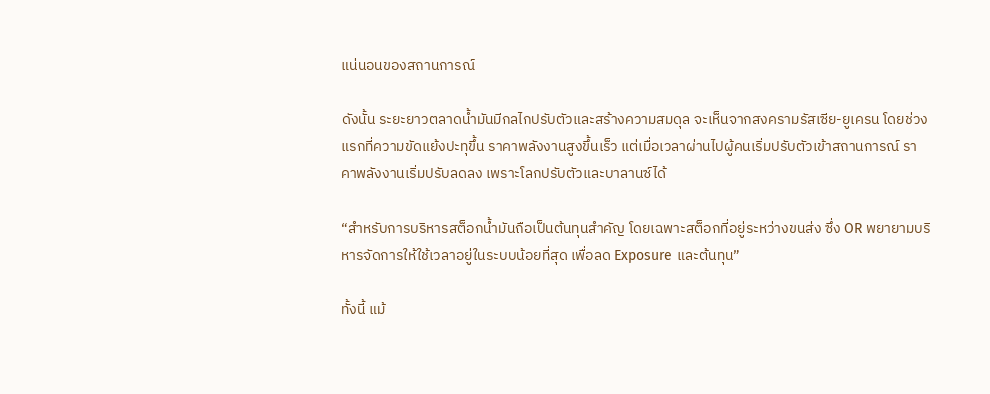แน่นอนของสถานการณ์

ดังนั้น ระยะยาวตลาดน้ำมันมีกลไกปรับตัวและสร้างความสมดุล จะเห็นจากสงครามรัสเซีย-ยูเครน โดยช่วงแรกที่ความขัดแย้งปะทุขึ้น ราคาพลังงานสูงขึ้นเร็ว แต่เมื่อเวลาผ่านไปผู้คนเริ่มปรับตัวเข้าสถานการณ์ ราคาพลังงานเริ่มปรับลดลง เพราะโลกปรับตัวและบาลานซ์ได้

“สำหรับการบริหารสต็อกน้ำมันถือเป็นต้นทุนสำคัญ โดยเฉพาะสต็อกที่อยู่ระหว่างขนส่ง ซึ่ง OR พยายามบริหารจัดการให้ใช้เวลาอยู่ในระบบน้อยที่สุด เพื่อลด Exposure และต้นทุน”

ทั้งนี้ แม้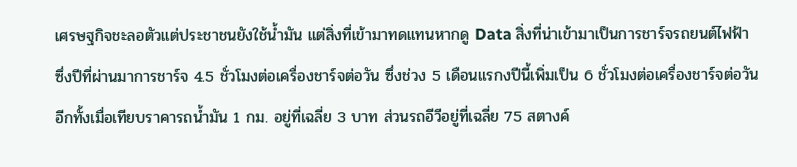เศรษฐกิจชะลอตัวแต่ประชาชนยังใช้น้ำมัน แต่สิ่งที่เข้ามาทดแทนหากดู Data สิ่งที่น่าเข้ามาเป็นการชาร์จรถยนต์ไฟฟ้า ซึ่งปีที่ผ่านมาการชาร์จ 4.5 ชั่วโมงต่อเครื่องชาร์จต่อวัน ซึ่งช่วง 5 เดือนแรกงปีนี้เพิ่มเป็น 6 ชั่วโมงต่อเครื่องชาร์จต่อวันอีกทั้งเมื่อเทียบราคารถน้ำมัน 1 กม. อยู่ที่เฉลี่ย 3 บาท ส่วนรถอีวีอยู่ที่เฉลี่ย 75 สตางค์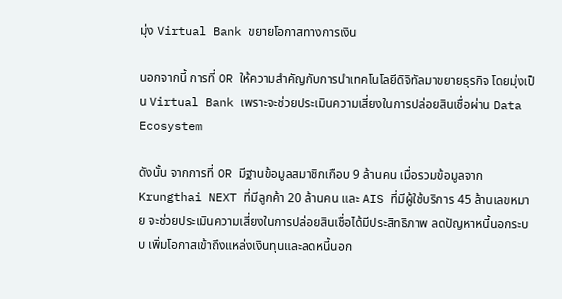มุ่ง Virtual Bank ขยายโอกาสทางการเงิน

นอกจากนี้ การที่ OR ให้ความสำคัญกับการนำเทคโนโลยีดิจิทัลมาขยายธุรกิจ โดยมุ่งเป็น Virtual Bank เพราะจะช่วยประเมินความเสี่ยงในการปล่อยสินเชื่อผ่าน Data Ecosystem

ดังนั้น จากการที่ OR มีฐานข้อมูลสมาชิกเกือบ 9 ล้านคน เมื่อรวมข้อมูลจาก Krungthai NEXT ที่มีลูกค้า 20 ล้านคน และ AIS ที่มีผู้ใช้บริการ 45 ล้านเลขหมาย จะช่วยประเมินความเสี่ยงในการปล่อยสินเชื่อได้มีประสิทธิภาพ ลดปัญหาหนี้นอกระบบ เพิ่มโอกาสเข้าถึงแหล่งเงินทุนและลดหนี้นอก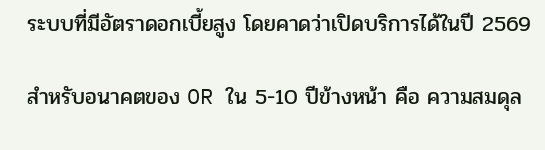ระบบที่มีอัตราดอกเบี้ยสูง โดยคาดว่าเปิดบริการได้ในปี 2569

สำหรับอนาคตของ OR ใน 5-10 ปีข้างหน้า คือ ความสมดุล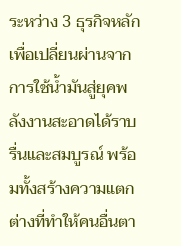ระหว่าง 3 ธุรกิจหลักเพื่อเปลี่ยนผ่านจากการใช้น้ำมันสู่ยุคพลังงานสะอาดได้ราบรื่นและสมบูรณ์ พร้อมทั้งสร้างความแตกต่างที่ทำให้คนอื่นตา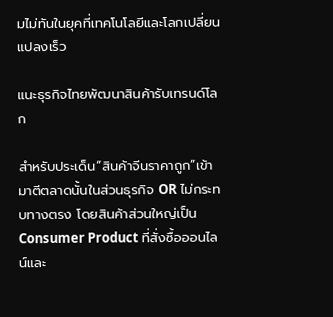มไม่ทันในยุคที่เทคโนโลยีและโลกเปลี่ยนแปลงเร็ว

แนะธุรกิจไทยพัฒนาสินค้ารับเทรนด์โลก

สำหรับประเด็น“สินค้าจีนราคาถูก”เข้ามาตีตลาดนั้นในส่วนธุรกิจ OR ไม่กระทบทางตรง โดยสินค้าส่วนใหญ่เป็น Consumer Product ที่สั่งซื้อออนไลน์และ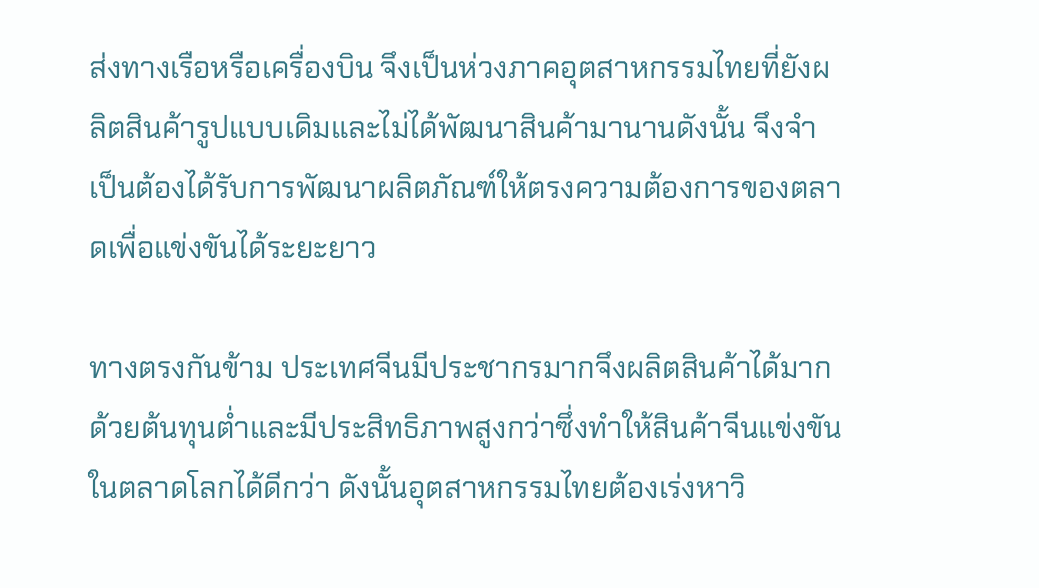ส่งทางเรือหรือเครื่องบิน จึงเป็นห่วงภาคอุตสาหกรรมไทยที่ยังผลิตสินค้ารูปแบบเดิมและไม่ได้พัฒนาสินค้ามานานดังนั้น จึงจำเป็นต้องได้รับการพัฒนาผลิตภัณฑ์ให้ตรงความต้องการของตลาดเพื่อแข่งขันได้ระยะยาว

ทางตรงกันข้าม ประเทศจีนมีประชากรมากจึงผลิตสินค้าได้มากด้วยต้นทุนต่ำและมีประสิทธิภาพสูงกว่าซึ่งทำให้สินค้าจีนแข่งขันในตลาดโลกได้ดีกว่า ดังนั้นอุตสาหกรรมไทยต้องเร่งหาวิ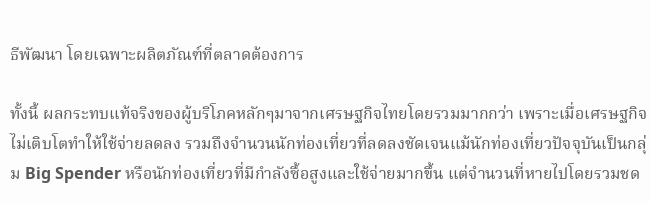ธีพัฒนา โดยเฉพาะผลิตภัณฑ์ที่ตลาดต้องการ

ทั้งนี้ ผลกระทบแท้จริงของผู้บริโภคหลักๆมาจากเศรษฐกิจไทยโดยรวมมากกว่า เพราะเมื่อเศรษฐกิจไม่เติบโตทำให้ใช้จ่ายลดลง รวมถึงจำนวนนักท่องเที่ยวที่ลดลงชัดเจนแม้นักท่องเที่ยวปัจจุบันเป็นกลุ่ม Big Spender หรือนักท่องเที่ยวที่มีกำลังซื้อสูงและใช้จ่ายมากขึ้น แต่จำนวนที่หายไปโดยรวมชด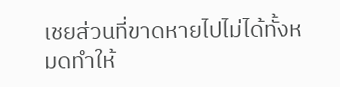เชยส่วนที่ขาดหายไปไม่ได้ทั้งหมดทำให้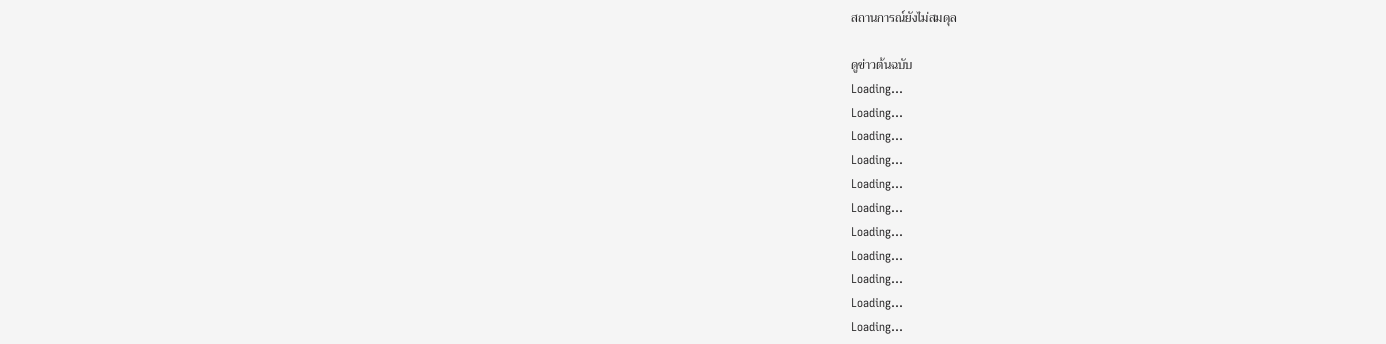สถานการณ์ยังไม่สมดุล

ดูข่าวต้นฉบับ
Loading...
Loading...
Loading...
Loading...
Loading...
Loading...
Loading...
Loading...
Loading...
Loading...
Loading...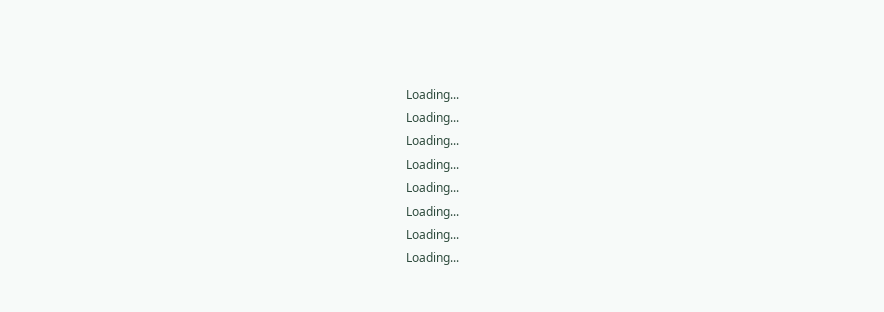Loading...
Loading...
Loading...
Loading...
Loading...
Loading...
Loading...
Loading...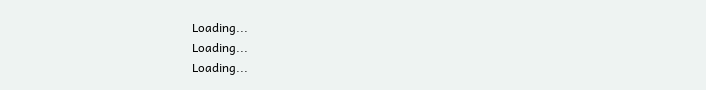Loading...
Loading...
Loading...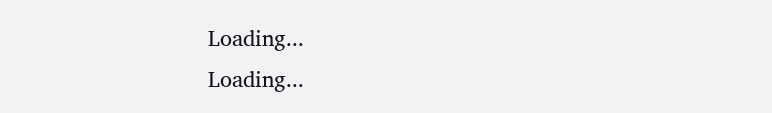Loading...
Loading...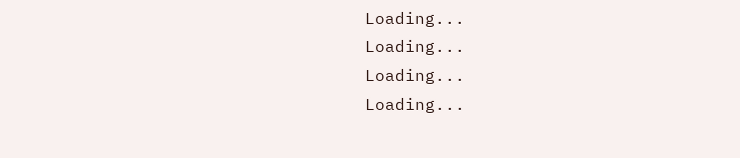Loading...
Loading...
Loading...
Loading...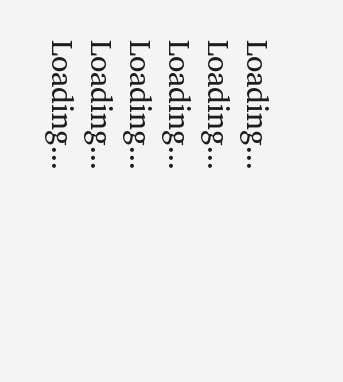Loading...
Loading...
Loading...
Loading...
Loading...
Loading...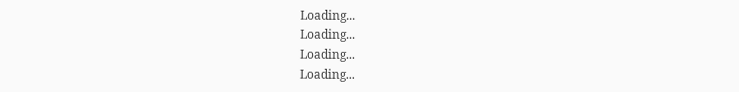Loading...
Loading...
Loading...
Loading...